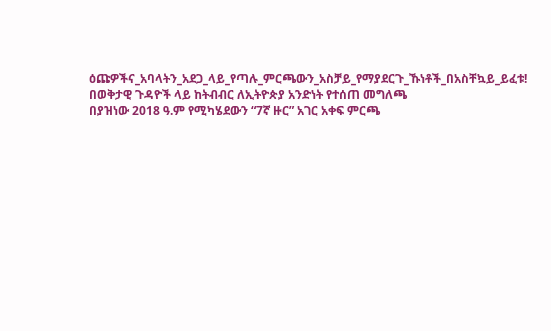ዕጩዎችና_አባላትን_አደጋ_ላይ_የጣሉ_ምርጫውን_አስቻይ_የማያደርጉ_ኹነቶች_በአስቸኳይ_ይፈቱ!
በወቅታዊ ጉዳዮች ላይ ከትብብር ለኢትዮጵያ አንድነት የተሰጠ መግለጫ
በያዝነው 2018 ዓ.ም የሚካሄደውን “7ኛ ዙር” አገር አቀፍ ምርጫ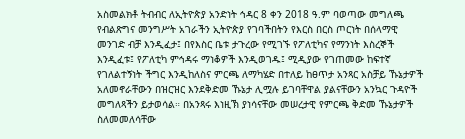አስመልክቶ ትብብር ለኢትዮጵያ አንድነት ኅዳር 8 ቀን 2018 ዓ.ም ባወጣው መግለጫ የብልጽግና መንግሥት አገራችን ኢትዮጵያ የገባችበትን የእርስ በርስ ጦርነት በሰላማዊ መንገድ ብቻ እንዲፈታ፤ በየእስር ቤቱ ታጉረው የሚገኙ የፖለቲካና የማንነት እስረኞች እንዲፈቱ፤ የፖለቲካ ምኅዳሩ ማነቆዎች እንዲወገዱ፤ ሚዲያው የገጠመው ከፍተኛ የገለልተኝነት ችግር እንዲከለስና ምርጫ ለማካሄድ በተለይ ከፀጥታ አንጻር አስቻይ ኹኔታዎች አለመኖራቸውን በዝርዝር እንደቅድመ ኹኔታ ሊሟሉ ይገባቸዋል ያልናቸውን አንኳር ጉዳዮች መግለጻችን ይታወሳል። በአንጻሩ እነዚኽ ያነሳናቸው መሠረታዊ የምርጫ ቅድመ ኹኔታዎች ስለመመለሳቸው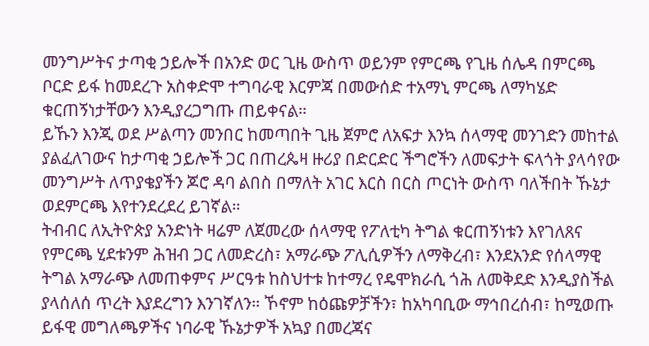መንግሥትና ታጣቂ ኃይሎች በአንድ ወር ጊዜ ውስጥ ወይንም የምርጫ የጊዜ ሰሌዳ በምርጫ ቦርድ ይፋ ከመደረጉ አስቀድሞ ተግባራዊ እርምጃ በመውሰድ ተአማኒ ምርጫ ለማካሄድ ቁርጠኝነታቸውን እንዲያረጋግጡ ጠይቀናል።
ይኹን እንጂ ወደ ሥልጣን መንበር ከመጣበት ጊዜ ጀምሮ ለአፍታ እንኳ ሰላማዊ መንገድን መከተል ያልፈለገውና ከታጣቂ ኃይሎች ጋር በጠረጴዛ ዙሪያ በድርድር ችግሮችን ለመፍታት ፍላጎት ያላሳየው መንግሥት ለጥያቄያችን ጆሮ ዳባ ልበስ በማለት አገር እርስ በርስ ጦርነት ውስጥ ባለችበት ኹኔታ ወደምርጫ እየተንደረደረ ይገኛል።
ትብብር ለኢትዮጵያ አንድነት ዛሬም ለጀመረው ሰላማዊ የፖለቲካ ትግል ቁርጠኝነቱን እየገለጸና የምርጫ ሂደቱንም ሕዝብ ጋር ለመድረስ፣ አማራጭ ፖሊሲዎችን ለማቅረብ፣ እንደአንድ የሰላማዊ ትግል አማራጭ ለመጠቀምና ሥርዓቱ ከስህተቱ ከተማረ የዴሞክራሲ ጎሕ ለመቅደድ እንዲያስችል ያላሰለሰ ጥረት እያደረግን እንገኛለን። ኾኖም ከዕጩዎቻችን፣ ከአካባቢው ማኅበረሰብ፣ ከሚወጡ ይፋዊ መግለጫዎችና ነባራዊ ኹኔታዎች አኳያ በመረጃና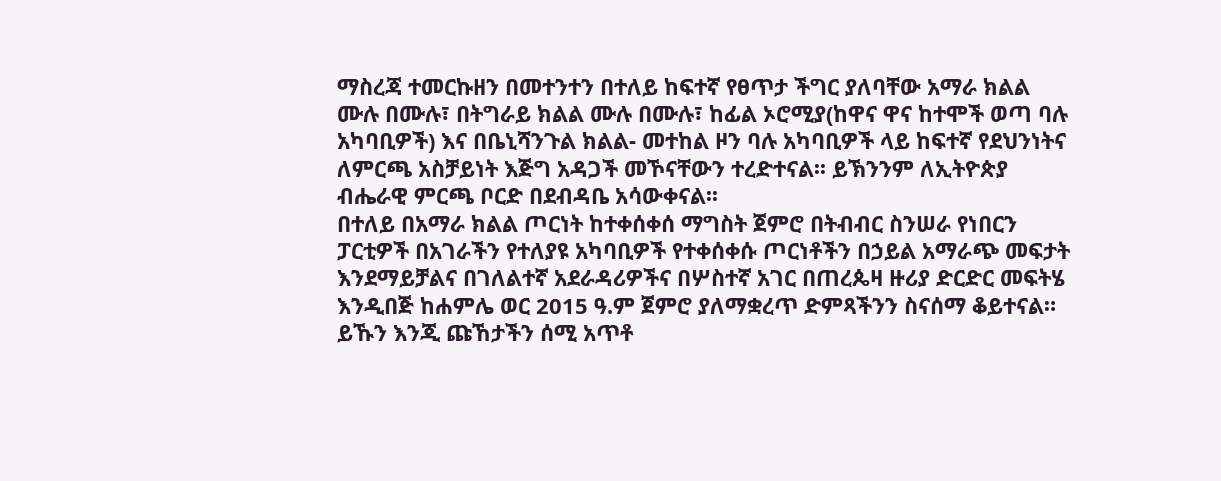ማስረጃ ተመርኩዘን በመተንተን በተለይ ከፍተኛ የፀጥታ ችግር ያለባቸው አማራ ክልል ሙሉ በሙሉ፣ በትግራይ ክልል ሙሉ በሙሉ፣ ከፊል ኦሮሚያ(ከዋና ዋና ከተሞች ወጣ ባሉ አካባቢዎች) እና በቤኒሻንጉል ክልል- መተከል ዞን ባሉ አካባቢዎች ላይ ከፍተኛ የደህንነትና ለምርጫ አስቻይነት እጅግ አዳጋች መኾናቸውን ተረድተናል፡፡ ይኽንንም ለኢትዮጵያ ብሔራዊ ምርጫ ቦርድ በደብዳቤ አሳውቀናል፡፡
በተለይ በአማራ ክልል ጦርነት ከተቀሰቀሰ ማግስት ጀምሮ በትብብር ስንሠራ የነበርን ፓርቲዎች በአገራችን የተለያዩ አካባቢዎች የተቀሰቀሱ ጦርነቶችን በኃይል አማራጭ መፍታት እንደማይቻልና በገለልተኛ አደራዳሪዎችና በሦስተኛ አገር በጠረጴዛ ዙሪያ ድርድር መፍትሄ እንዲበጅ ከሐምሌ ወር 2015 ዓ.ም ጀምሮ ያለማቋረጥ ድምጻችንን ስናሰማ ቆይተናል። ይኹን እንጂ ጩኸታችን ሰሚ አጥቶ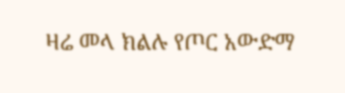ዛሬ መላ ክልሉ የጦር አውድማ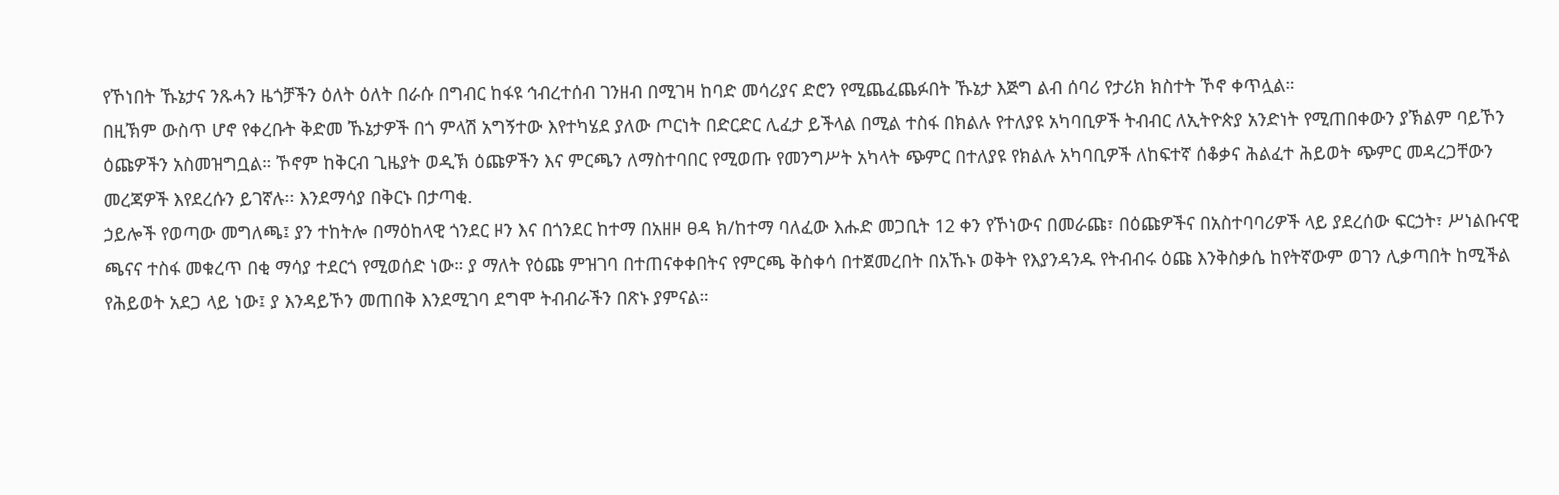የኾነበት ኹኔታና ንጹሓን ዜጎቻችን ዕለት ዕለት በራሱ በግብር ከፋዩ ኅብረተሰብ ገንዘብ በሚገዛ ከባድ መሳሪያና ድሮን የሚጨፈጨፉበት ኹኔታ እጅግ ልብ ሰባሪ የታሪክ ክስተት ኾኖ ቀጥሏል።
በዚኽም ውስጥ ሆኖ የቀረቡት ቅድመ ኹኔታዎች በጎ ምላሽ አግኝተው እየተካሄደ ያለው ጦርነት በድርድር ሊፈታ ይችላል በሚል ተስፋ በክልሉ የተለያዩ አካባቢዎች ትብብር ለኢትዮጵያ አንድነት የሚጠበቀውን ያኽልም ባይኾን ዕጩዎችን አስመዝግቧል። ኾኖም ከቅርብ ጊዜያት ወዲኽ ዕጩዎችን እና ምርጫን ለማስተባበር የሚወጡ የመንግሥት አካላት ጭምር በተለያዩ የክልሉ አካባቢዎች ለከፍተኛ ሰቆቃና ሕልፈተ ሕይወት ጭምር መዳረጋቸውን መረጃዎች እየደረሱን ይገኛሉ፡፡ እንደማሳያ በቅርኑ በታጣቂ.
ኃይሎች የወጣው መግለጫ፤ ያን ተከትሎ በማዕከላዊ ጎንደር ዞን እና በጎንደር ከተማ በአዘዞ ፀዳ ክ/ከተማ ባለፈው እሑድ መጋቢት 12 ቀን የኾነውና በመራጩ፣ በዕጩዎችና በአስተባባሪዎች ላይ ያደረሰው ፍርኃት፣ ሥነልቡናዊ ጫናና ተስፋ መቁረጥ በቂ ማሳያ ተደርጎ የሚወሰድ ነው። ያ ማለት የዕጩ ምዝገባ በተጠናቀቀበትና የምርጫ ቅስቀሳ በተጀመረበት በአኹኑ ወቅት የእያንዳንዱ የትብብሩ ዕጩ እንቅስቃሴ ከየትኛውም ወገን ሊቃጣበት ከሚችል የሕይወት አደጋ ላይ ነው፤ ያ እንዳይኾን መጠበቅ እንደሚገባ ደግሞ ትብብራችን በጽኑ ያምናል።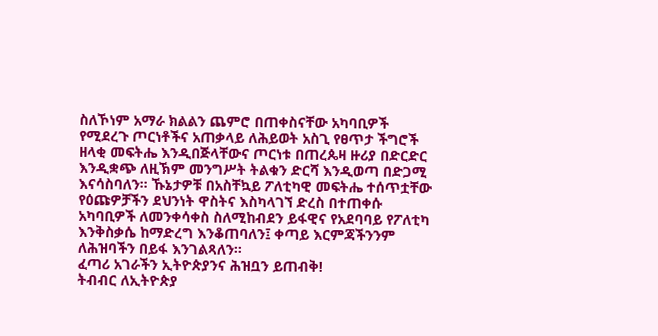ስለኾነም አማራ ክልልን ጨምሮ በጠቀስናቸው አካባቢዎች የሚደረጉ ጦርነቶችና አጠቃላይ ለሕይወት አስጊ የፀጥታ ችግሮች ዘላቂ መፍትሔ እንዲበጅላቸውና ጦርነቱ በጠረጴዛ ዙሪያ በድርድር እንዲቋጭ ለዚኽም መንግሥት ትልቁን ድርሻ እንዲወጣ በድጋሚ እናሳስባለን። ኹኔታዎቹ በአስቸኳይ ፖለቲካዊ መፍትሔ ተሰጥቷቸው የዕጩዎቻችን ደህንነት ዋስትና እስካላገኘ ድረስ በተጠቀሱ አካባቢዎች ለመንቀሳቀስ ስለሚከብደን ይፋዊና የአደባባይ የፖለቲካ እንቅስቃሴ ከማድረግ እንቆጠባለን፤ ቀጣይ እርምጃችንንም ለሕዝባችን በይፋ እንገልጻለን፡፡
ፈጣሪ አገራችን ኢትዮጵያንና ሕዝቧን ይጠብቅ!
ትብብር ለኢትዮጵያ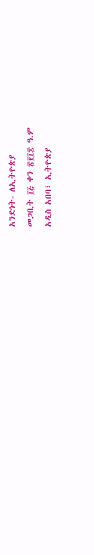አንድነት- ለኢትዮጵያ
መጋቢት ፲፭ ቀን ፳፻፲፰ ዓ.ም
አዲስ አበባ፣ ኢትዮጵያ